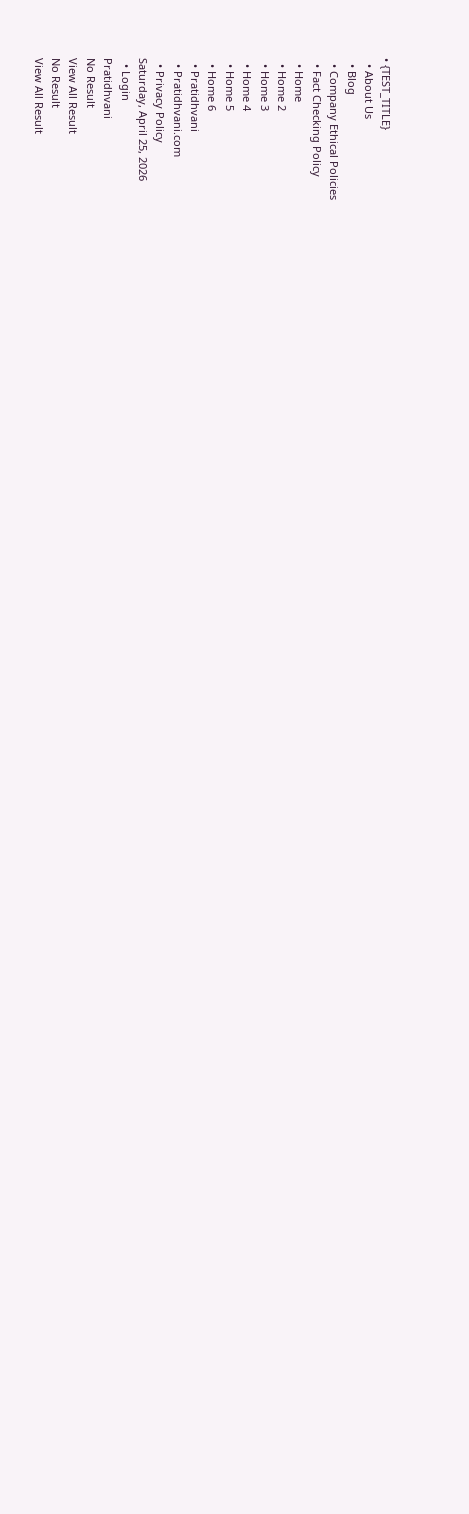• {TEST_TITLE}
  • About Us
  • Blog
  • Company Ethical Policies
  • Fact Checking Policy
  • Home
  • Home 2
  • Home 3
  • Home 4
  • Home 5
  • Home 6
  • Pratidhvani
  • Pratidhvani.com
  • Privacy Policy
Saturday, April 25, 2026
  • Login
Pratidhvani
No Result
View All Result
No Result
View All Result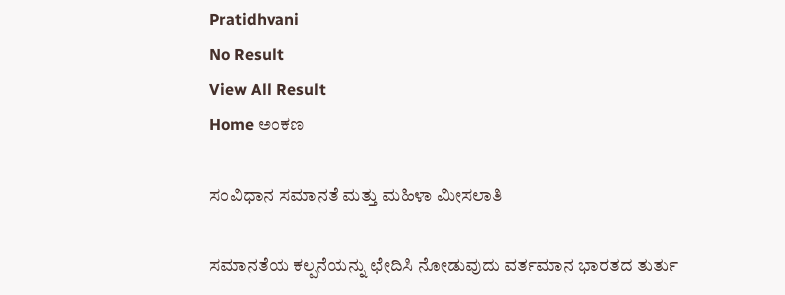Pratidhvani
No Result
View All Result
Home ಅಂಕಣ

ಸಂವಿಧಾನ ಸಮಾನತೆ ಮತ್ತು ಮಹಿಳಾ ಮೀಸಲಾತಿ

ಸಮಾನತೆಯ ಕಲ್ಪನೆಯನ್ನು ಛೇದಿಸಿ ನೋಡುವುದು ವರ್ತಮಾನ ಭಾರತದ ತುರ್ತು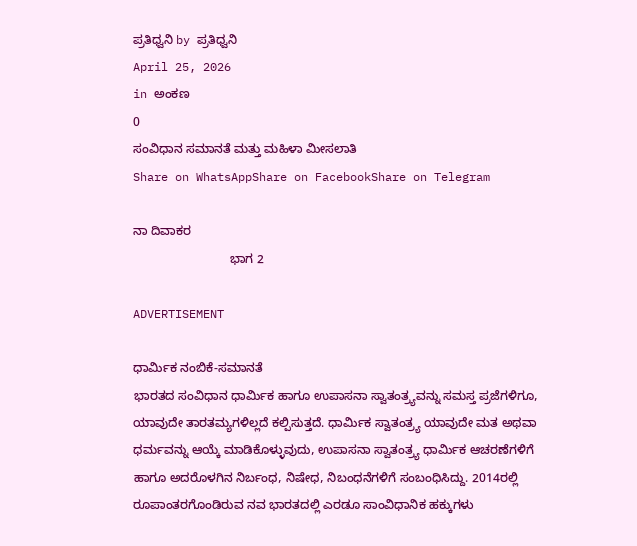ಪ್ರತಿಧ್ವನಿ by ಪ್ರತಿಧ್ವನಿ
April 25, 2026
in ಅಂಕಣ
0
ಸಂವಿಧಾನ ಸಮಾನತೆ ಮತ್ತು ಮಹಿಳಾ ಮೀಸಲಾತಿ
Share on WhatsAppShare on FacebookShare on Telegram

ನಾ ದಿವಾಕರ
                            ಭಾಗ 2

ADVERTISEMENT

ಧಾರ್ಮಿಕ ನಂಬಿಕೆ-ಸಮಾನತೆ
ಭಾರತದ ಸಂವಿಧಾನ ಧಾರ್ಮಿಕ ಹಾಗೂ ಉಪಾಸನಾ ಸ್ವಾತಂತ್ರ್ಯವನ್ನು ಸಮಸ್ತ ಪ್ರಜೆಗಳಿಗೂ, ಯಾವುದೇ ತಾರತಮ್ಯಗಳಿಲ್ಲದೆ ಕಲ್ಪಿಸುತ್ತದೆ. ಧಾರ್ಮಿಕ ಸ್ವಾತಂತ್ರ್ಯ ಯಾವುದೇ ಮತ ಅಥವಾ ಧರ್ಮವನ್ನು ಆಯ್ಕೆ ಮಾಡಿಕೊಳ್ಳುವುದು, ಉಪಾಸನಾ ಸ್ವಾತಂತ್ರ್ಯ ಧಾರ್ಮಿಕ ಆಚರಣೆಗಳಿಗೆ ಹಾಗೂ ಅದರೊಳಗಿನ ನಿರ್ಬಂಧ, ನಿಷೇಧ, ನಿಬಂಧನೆಗಳಿಗೆ ಸಂಬಂಧಿಸಿದ್ದು. 2014ರಲ್ಲಿ ರೂಪಾಂತರಗೊಂಡಿರುವ ನವ ಭಾರತದಲ್ಲಿ ಎರಡೂ ಸಾಂವಿಧಾನಿಕ ಹಕ್ಕುಗಳು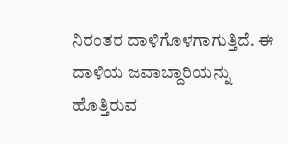ನಿರಂತರ ದಾಳಿಗೊಳಗಾಗುತ್ತಿದೆ. ಈ ದಾಳಿಯ ಜವಾಬ್ದಾರಿಯನ್ನು ಹೊತ್ತಿರುವ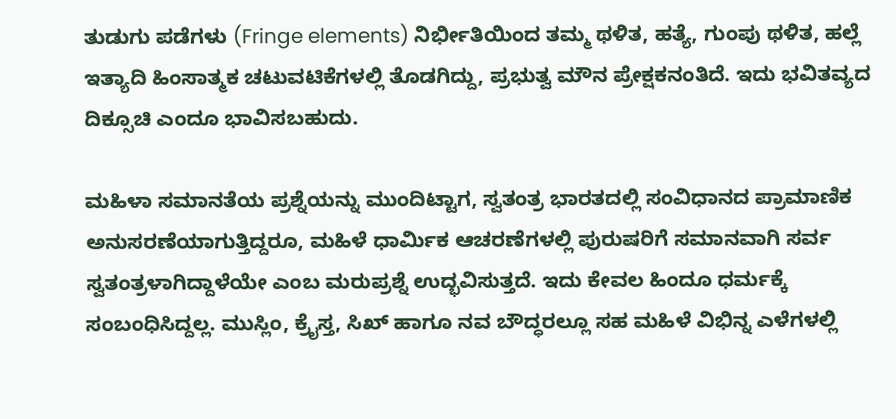ತುಡುಗು ಪಡೆಗಳು (Fringe elements) ನಿರ್ಭೀತಿಯಿಂದ ತಮ್ಮ ಥಳಿತ, ಹತ್ಯೆ, ಗುಂಪು ಥಳಿತ, ಹಲ್ಲೆ ಇತ್ಯಾದಿ ಹಿಂಸಾತ್ಮಕ ಚಟುವಟಿಕೆಗಳಲ್ಲಿ ತೊಡಗಿದ್ದು, ಪ್ರಭುತ್ವ ಮೌನ ಪ್ರೇಕ್ಷಕನಂತಿದೆ. ಇದು ಭವಿತವ್ಯದ ದಿಕ್ಸೂಚಿ ಎಂದೂ ಭಾವಿಸಬಹುದು.

ಮಹಿಳಾ ಸಮಾನತೆಯ ಪ್ರಶ್ನೆಯನ್ನು ಮುಂದಿಟ್ಟಾಗ, ಸ್ವತಂತ್ರ ಭಾರತದಲ್ಲಿ ಸಂವಿಧಾನದ ಪ್ರಾಮಾಣಿಕ ಅನುಸರಣೆಯಾಗುತ್ತಿದ್ದರೂ, ಮಹಿಳೆ ಧಾರ್ಮಿಕ ಆಚರಣೆಗಳಲ್ಲಿ ಪುರುಷರಿಗೆ ಸಮಾನವಾಗಿ ಸರ್ವ ಸ್ವತಂತ್ರಳಾಗಿದ್ದಾಳೆಯೇ ಎಂಬ ಮರುಪ್ರಶ್ನೆ ಉದ್ಭವಿಸುತ್ತದೆ. ಇದು ಕೇವಲ ಹಿಂದೂ ಧರ್ಮಕ್ಕೆ ಸಂಬಂಧಿಸಿದ್ದಲ್ಲ. ಮುಸ್ಲಿಂ, ಕ್ರೈಸ್ತ, ಸಿಖ್‌ ಹಾಗೂ ನವ ಬೌದ್ಧರಲ್ಲೂ ಸಹ ಮಹಿಳೆ ವಿಭಿನ್ನ ಎಳೆಗಳಲ್ಲಿ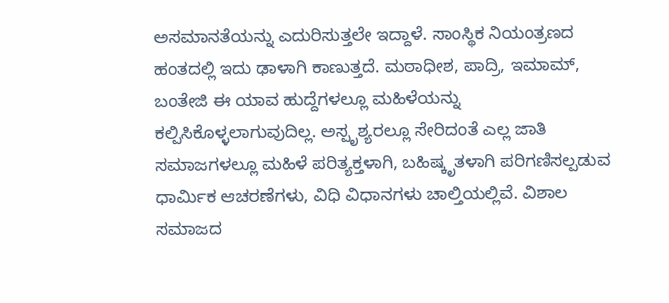ಅಸಮಾನತೆಯನ್ನು ಎದುರಿಸುತ್ತಲೇ ಇದ್ದಾಳೆ. ಸಾಂಸ್ಥಿಕ ನಿಯಂತ್ರಣದ ಹಂತದಲ್ಲಿ ಇದು ಢಾಳಾಗಿ ಕಾಣುತ್ತದೆ. ಮಠಾಧೀಶ, ಪಾದ್ರಿ, ಇಮಾಮ್‌, ಬಂತೇಜಿ ಈ ಯಾವ ಹುದ್ದೆಗಳಲ್ಲೂ ಮಹಿಳೆಯನ್ನು ಕಲ್ಪಿಸಿಕೊಳ್ಳಲಾಗುವುದಿಲ್ಲ. ಅಸ್ಪೃಶ್ಯರಲ್ಲೂ ಸೇರಿದಂತೆ ಎಲ್ಲ ಜಾತಿ ಸಮಾಜಗಳಲ್ಲೂ ಮಹಿಳೆ ಪರಿತ್ಯಕ್ತಳಾಗಿ, ಬಹಿಷ್ಕೃತಳಾಗಿ ಪರಿಗಣಿಸಲ್ಪಡುವ ಧಾರ್ಮಿಕ ಆಚರಣೆಗಳು, ವಿಧಿ ವಿಧಾನಗಳು ಚಾಲ್ತಿಯಲ್ಲಿವೆ. ವಿಶಾಲ ಸಮಾಜದ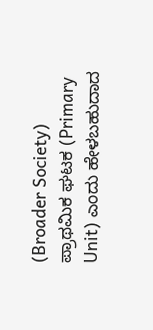(Broader Society) ಪ್ರಾಥಮಿಕ ಘಟಕ (Primary Unit) ಎಂದು ಹೇಳಬಹುದಾದ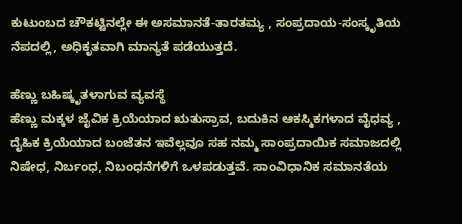ಕುಟುಂಬದ ಚೌಕಟ್ಟಿನಲ್ಲೇ ಈ ಅಸಮಾನತೆ-ತಾರತಮ್ಯ , ಸಂಪ್ರದಾಯ-ಸಂಸ್ಕೃತಿಯ ನೆಪದಲ್ಲಿ, ಅಧಿಕೃತವಾಗಿ ಮಾನ್ಯತೆ ಪಡೆಯುತ್ತದೆ.

ಹೆಣ್ಣು ಬಹಿಷ್ಕೃತಳಾಗುವ ವ್ಯವಸ್ಥೆ
ಹೆಣ್ಣು ಮಕ್ಕಳ ಜೈವಿಕ ಕ್ರಿಯೆಯಾದ ಋತುಸ್ರಾವ, ಬದುಕಿನ ಆಕಸ್ಮಿಕಗಳಾದ ವೈಧವ್ಯ , ದೈಹಿಕ ಕ್ರಿಯೆಯಾದ ಬಂಜೆತನ ಇವೆಲ್ಲವೂ ಸಹ ನಮ್ಮ ಸಾಂಪ್ರದಾಯಿಕ ಸಮಾಜದಲ್ಲಿ ನಿಷೇಧ, ನಿರ್ಬಂಧ, ನಿಬಂಧನೆಗಳಿಗೆ ಒಳಪಡುತ್ತವೆ. ಸಾಂವಿಧಾನಿಕ ಸಮಾನತೆಯ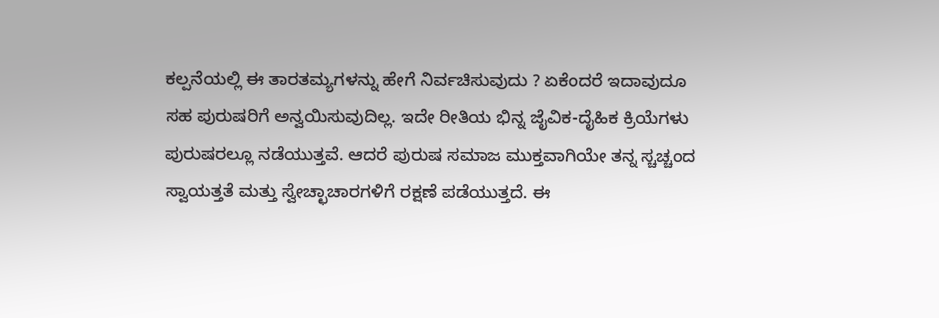ಕಲ್ಪನೆಯಲ್ಲಿ ಈ ತಾರತಮ್ಯಗಳನ್ನು ಹೇಗೆ ನಿರ್ವಚಿಸುವುದು ? ಏಕೆಂದರೆ ಇದಾವುದೂ ಸಹ ಪುರುಷರಿಗೆ ಅನ್ವಯಿಸುವುದಿಲ್ಲ. ಇದೇ ರೀತಿಯ ಭಿನ್ನ ಜೈವಿಕ-ದೈಹಿಕ ಕ್ರಿಯೆಗಳು ಪುರುಷರಲ್ಲೂ ನಡೆಯುತ್ತವೆ. ಆದರೆ ಪುರುಷ ಸಮಾಜ ಮುಕ್ತವಾಗಿಯೇ ತನ್ನ ಸ್ಚಚ್ಚಂದ ಸ್ವಾಯತ್ತತೆ ಮತ್ತು ಸ್ವೇಚ್ಛಾಚಾರಗಳಿಗೆ ರಕ್ಷಣೆ ಪಡೆಯುತ್ತದೆ. ಈ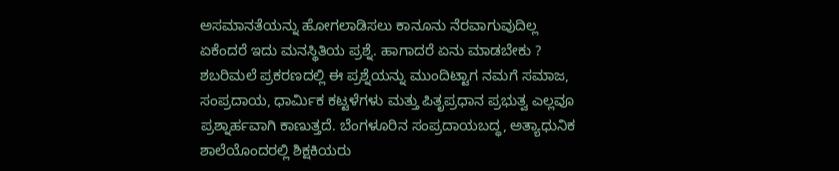ಅಸಮಾನತೆಯನ್ನು ಹೋಗಲಾಡಿಸಲು ಕಾನೂನು ನೆರವಾಗುವುದಿಲ್ಲ ಏಕೆಂದರೆ ಇದು ಮನಸ್ಥಿತಿಯ ಪ್ರಶ್ನೆ. ಹಾಗಾದರೆ ಏನು ಮಾಡಬೇಕು ?
ಶಬರಿಮಲೆ ಪ್ರಕರಣದಲ್ಲಿ ಈ ಪ್ರಶ್ನೆಯನ್ನು ಮುಂದಿಟ್ಟಾಗ ನಮಗೆ ಸಮಾಜ, ಸಂಪ್ರದಾಯ, ಧಾರ್ಮಿಕ ಕಟ್ಟಳೆಗಳು ಮತ್ತು ಪಿತೃಪ್ರಧಾನ ಪ್ರಭುತ್ವ ಎಲ್ಲವೂ ಪ್ರಶ್ನಾರ್ಹವಾಗಿ ಕಾಣುತ್ತದೆ. ಬೆಂಗಳೂರಿನ ಸಂಪ್ರದಾಯಬದ್ಧ, ಅತ್ಯಾಧುನಿಕ ಶಾಲೆಯೊಂದರಲ್ಲಿ ಶಿಕ್ಷಕಿಯರು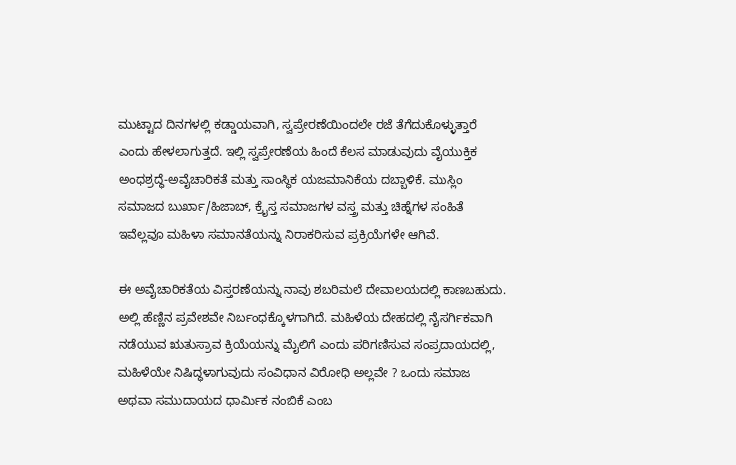ಮುಟ್ಟಾದ ದಿನಗಳಲ್ಲಿ ಕಡ್ಡಾಯವಾಗಿ, ಸ್ವಪ್ರೇರಣೆಯಿಂದಲೇ ರಜೆ ತೆಗೆದುಕೊಳ್ಳುತ್ತಾರೆ ಎಂದು ಹೇಳಲಾಗುತ್ತದೆ. ಇಲ್ಲಿ ಸ್ವಪ್ರೇರಣೆಯ ಹಿಂದೆ ಕೆಲಸ ಮಾಡುವುದು ವೈಯುಕ್ತಿಕ ಅಂಧಶ್ರದ್ಧೆ-ಅವೈಚಾರಿಕತೆ ಮತ್ತು ಸಾಂಸ್ಥಿಕ ಯಜಮಾನಿಕೆಯ ದಬ್ಬಾಳಿಕೆ. ಮುಸ್ಲಿಂ ಸಮಾಜದ ಬುರ್ಖಾ/ಹಿಜಾಬ್‌, ಕ್ರೈಸ್ತ ಸಮಾಜಗಳ ವಸ್ತ್ರ ಮತ್ತು ಚಿಹ್ನೆಗಳ ಸಂಹಿತೆ ಇವೆಲ್ಲವೂ ಮಹಿಳಾ ಸಮಾನತೆಯನ್ನು ನಿರಾಕರಿಸುವ ಪ್ರಕ್ರಿಯೆಗಳೇ ಆಗಿವೆ.

ಈ ಅವೈಚಾರಿಕತೆಯ ವಿಸ್ತರಣೆಯನ್ನು ನಾವು ಶಬರಿಮಲೆ ದೇವಾಲಯದಲ್ಲಿ ಕಾಣಬಹುದು. ಅಲ್ಲಿ ಹೆಣ್ಣಿನ ಪ್ರವೇಶವೇ ನಿರ್ಬಂಧಕ್ಕೊಳಗಾಗಿದೆ. ಮಹಿಳೆಯ ದೇಹದಲ್ಲಿ ನೈಸರ್ಗಿಕವಾಗಿ ನಡೆಯುವ ಋತುಸ್ರಾವ ಕ್ರಿಯೆಯನ್ನು ಮೈಲಿಗೆ ಎಂದು ಪರಿಗಣಿಸುವ ಸಂಪ್ರದಾಯದಲ್ಲಿ, ಮಹಿಳೆಯೇ ನಿಷಿದ್ಧಳಾಗುವುದು ಸಂವಿಧಾನ ವಿರೋಧಿ ಅಲ್ಲವೇ ? ಒಂದು ಸಮಾಜ ಅಥವಾ ಸಮುದಾಯದ ಧಾರ್ಮಿಕ ನಂಬಿಕೆ ಎಂಬ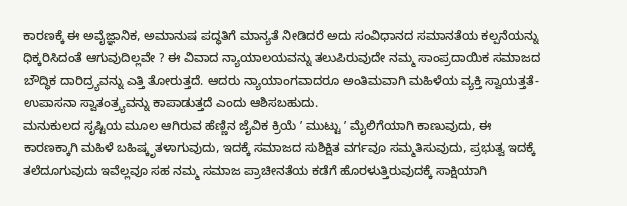ಕಾರಣಕ್ಕೆ ಈ ಅವೈಜ್ಞಾನಿಕ, ಅಮಾನುಷ ಪದ್ಧತಿಗೆ ಮಾನ್ಯತೆ ನೀಡಿದರೆ ಅದು ಸಂವಿಧಾನದ ಸಮಾನತೆಯ ಕಲ್ಪನೆಯನ್ನು ಧಿಕ್ಕರಿಸಿದಂತೆ ಆಗುವುದಿಲ್ಲವೇ ? ಈ ವಿವಾದ ನ್ಯಾಯಾಲಯವನ್ನು ತಲುಪಿರುವುದೇ ನಮ್ಮ ಸಾಂಪ್ರದಾಯಿಕ ಸಮಾಜದ ಬೌದ್ಧಿಕ ದಾರಿದ್ರ್ಯವನ್ನು ಎತ್ತಿ ತೋರುತ್ತದೆ. ಆದರು ನ್ಯಾಯಾಂಗವಾದರೂ ಅಂತಿಮವಾಗಿ ಮಹಿಳೆಯ ವ್ಯಕ್ತಿ ಸ್ವಾಯತ್ತತೆ-ಉಪಾಸನಾ ಸ್ವಾತಂತ್ರ್ಯವನ್ನು ಕಾಪಾಡುತ್ತದೆ ಎಂದು ಆಶಿಸಬಹುದು.
ಮನುಕುಲದ ಸೃಷ್ಟಿಯ ಮೂಲ ಆಗಿರುವ ಹೆಣ್ಣಿನ ಜೈವಿಕ ಕ್ರಿಯೆ ʼ ಮುಟ್ಟು ʼ ಮೈಲಿಗೆಯಾಗಿ ಕಾಣುವುದು, ಈ ಕಾರಣಕ್ಕಾಗಿ ಮಹಿಳೆ ಬಹಿಷ್ಕೃತಳಾಗುವುದು, ಇದಕ್ಕೆ ಸಮಾಜದ ಸುಶಿಕ್ಷಿತ ವರ್ಗವೂ ಸಮ್ಮತಿಸುವುದು, ಪ್ರಭುತ್ವ ಇದಕ್ಕೆ ತಲೆದೂಗುವುದು ಇವೆಲ್ಲವೂ ಸಹ ನಮ್ಮ ಸಮಾಜ ಪ್ರಾಚೀನತೆಯ ಕಡೆಗೆ ಹೊರಳುತ್ತಿರುವುದಕ್ಕೆ ಸಾಕ್ಷಿಯಾಗಿ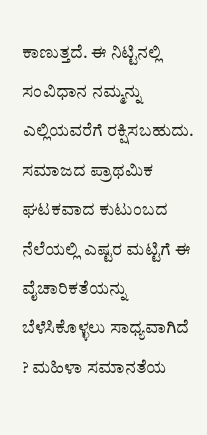ಕಾಣುತ್ತದೆ. ಈ ನಿಟ್ಟಿನಲ್ಲಿ ಸಂವಿಧಾನ ನಮ್ಮನ್ನು ಎಲ್ಲಿಯವರೆಗೆ ರಕ್ಷಿಸಬಹುದು. ಸಮಾಜದ ಪ್ರಾಥಮಿಕ ಘಟಕವಾದ ಕುಟುಂಬದ ನೆಲೆಯಲ್ಲಿ ಎಷ್ಟರ ಮಟ್ಟಿಗೆ ಈ ವೈಚಾರಿಕತೆಯನ್ನು ಬೆಳೆಸಿಕೊಳ್ಳಲು ಸಾಧ್ಯವಾಗಿದೆ ? ಮಹಿಳಾ ಸಮಾನತೆಯ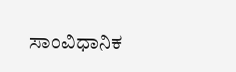ಸಾಂವಿಧಾನಿಕ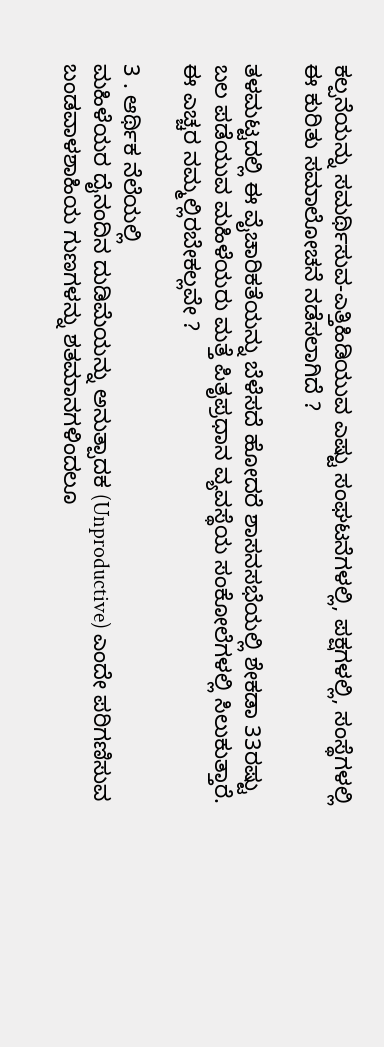ಕಲ್ಪನೆಯನ್ನು ಸಮರ್ಥಿಸುವ-ಎತ್ತಿಹಿಡಿಯುವ ಎಷ್ಟು ಸಂಘಟನೆಗಳಲ್ಲಿ, ಪಕ್ಷಗಳಲ್ಲಿ, ಸಂಸ್ಥೆಗಳಲ್ಲಿ ಈ ಕುರಿತು ಸಮಾಲೋಚನೆ ನಡೆಸಲಾಗಿದೆ ?

ತಳಮಟ್ಟದಲ್ಲಿ ಈ ವೈಚಾರಿಕತೆಯನ್ನು ಬೆಳೆಸದೆ ಹೋದರೆ ಶಾಸನಸಭೆಯಲ್ಲಿ ಶೇಕಡಾ 33ರಷ್ಟು ಬಲ ಪಡೆಯುವ ಮಹಿಳೆಯರು ಮತ್ತೆ ಪಿತೃಪ್ರಧಾನ ವ್ಯವಸ್ಥೆಯ ಸಂಕೋಲೆಗಳಲ್ಲಿ ಸಿಲುಕುತ್ತಾರೆ. ಈ ಎಚ್ಚರ ನಮ್ಮಲ್ಲಿರಬೇಕಲ್ಲವೇ ?

3 . ಆರ್ಥಿಕ ನೆಲೆಯಲ್ಲಿ
ಮಹಿಳೆಯರ ದೈನಂದಿನ ದುಡಿಮೆಯನ್ನು ಅನುತ್ಪಾದಕ (Unproductive) ಎಂದೇ ಪರಿಗಣಿಸುವ ಬಂಡವಾಳಶಾಹಿಯ ಗುಣಗಳನ್ನು ಶತಮಾನಗಳಿಂದಲೂ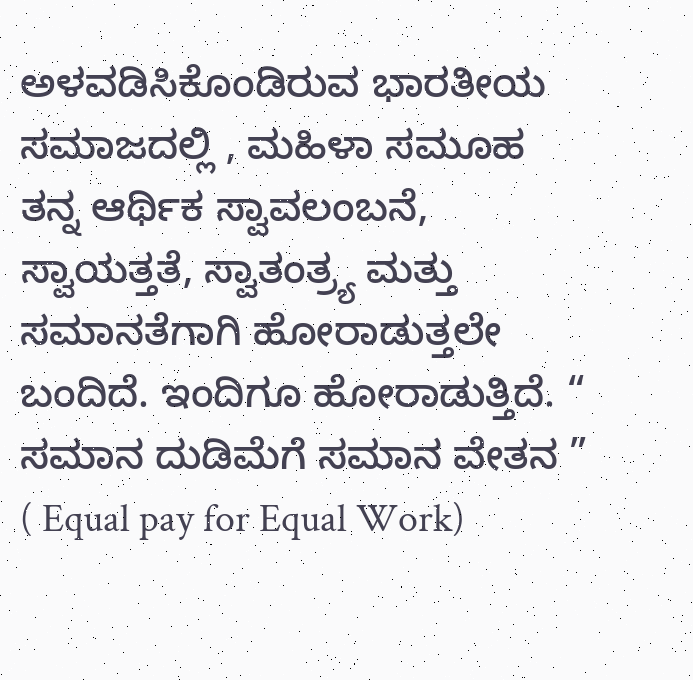ಅಳವಡಿಸಿಕೊಂಡಿರುವ ಭಾರತೀಯ ಸಮಾಜದಲ್ಲಿ , ಮಹಿಳಾ ಸಮೂಹ ತನ್ನ ಆರ್ಥಿಕ ಸ್ವಾವಲಂಬನೆ, ಸ್ವಾಯತ್ತತೆ, ಸ್ವಾತಂತ್ರ್ಯ ಮತ್ತು ಸಮಾನತೆಗಾಗಿ ಹೋರಾಡುತ್ತಲೇ ಬಂದಿದೆ. ಇಂದಿಗೂ ಹೋರಾಡುತ್ತಿದೆ. “ ಸಮಾನ ದುಡಿಮೆಗೆ ಸಮಾನ ವೇತನ ” ( Equal pay for Equal Work)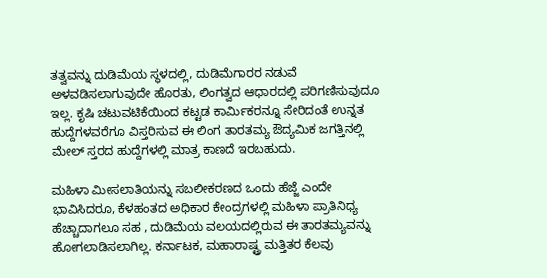ತತ್ವವನ್ನು ದುಡಿಮೆಯ ಸ್ಥಳದಲ್ಲಿ, ದುಡಿಮೆಗಾರರ ನಡುವೆ ಅಳವಡಿಸಲಾಗುವುದೇ ಹೊರತು, ಲಿಂಗತ್ವದ ಆಧಾರದಲ್ಲಿ ಪರಿಗಣಿಸುವುದೂ ಇಲ್ಲ. ಕೃಷಿ ಚಟುವಟಿಕೆಯಿಂದ ಕಟ್ಟಡ ಕಾರ್ಮಿಕರನ್ನೂ ಸೇರಿದಂತೆ ಉನ್ನತ ಹುದ್ದೆಗಳವರೆಗೂ ವಿಸ್ತರಿಸುವ ಈ ಲಿಂಗ ತಾರತಮ್ಯ ಔದ್ಯಮಿಕ ಜಗತ್ತಿನಲ್ಲಿ ಮೇಲ್‌ ಸ್ತರದ ಹುದ್ದೆಗಳಲ್ಲಿ ಮಾತ್ರ ಕಾಣದೆ ಇರಬಹುದು.

ಮಹಿಳಾ ಮೀಸಲಾತಿಯನ್ನು ಸಬಲೀಕರಣದ ಒಂದು ಹೆಜ್ಜೆ ಎಂದೇ ಭಾವಿಸಿದರೂ, ಕೆಳಹಂತದ ಅಧಿಕಾರ ಕೇಂದ್ರಗಳಲ್ಲಿ ಮಹಿಳಾ ಪ್ರಾತಿನಿಧ್ಯ ಹೆಚ್ಚಾದಾಗಲೂ ಸಹ , ದುಡಿಮೆಯ ವಲಯದಲ್ಲಿರುವ ಈ ತಾರತಮ್ಯವನ್ನು ಹೋಗಲಾಡಿಸಲಾಗಿಲ್ಲ. ಕರ್ನಾಟಕ, ಮಹಾರಾಷ್ಟ್ರ ಮತ್ತಿತರ ಕೆಲವು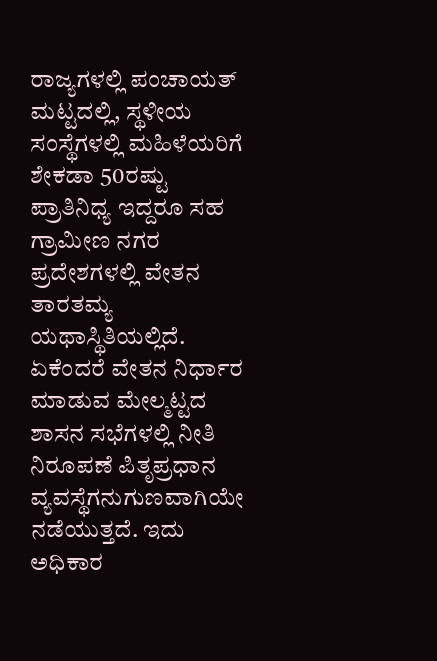ರಾಜ್ಯಗಳಲ್ಲಿ ಪಂಚಾಯತ್‌ ಮಟ್ಟದಲ್ಲಿ, ಸ್ಥಳೀಯ ಸಂಸ್ಥೆಗಳಲ್ಲಿ ಮಹಿಳೆಯರಿಗೆ ಶೇಕಡಾ 50ರಷ್ಟು ಪ್ರಾತಿನಿಧ್ಯ ಇದ್ದರೂ ಸಹ ಗ್ರಾಮೀಣ ನಗರ ಪ್ರದೇಶಗಳಲ್ಲಿ ವೇತನ ತಾರತಮ್ಯ ಯಥಾಸ್ಥಿತಿಯಲ್ಲಿದೆ. ಏಕೆಂದರೆ ವೇತನ ನಿರ್ಧಾರ ಮಾಡುವ ಮೇಲ್ಮಟ್ಟದ ಶಾಸನ ಸಭೆಗಳಲ್ಲಿ ನೀತಿ ನಿರೂಪಣೆ ಪಿತೃಪ್ರಧಾನ ವ್ಯವಸ್ಥೆಗನುಗುಣವಾಗಿಯೇ ನಡೆಯುತ್ತದೆ. ಇದು ಅಧಿಕಾರ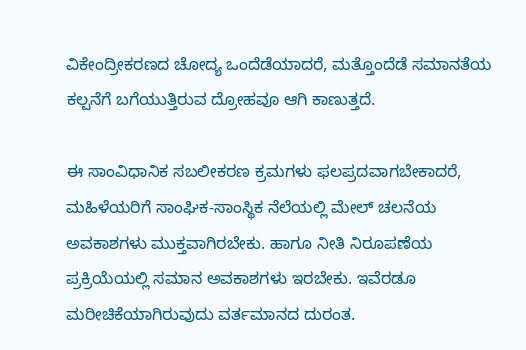ವಿಕೇಂದ್ರೀಕರಣದ ಚೋದ್ಯ ಒಂದೆಡೆಯಾದರೆ, ಮತ್ತೊಂದೆಡೆ ಸಮಾನತೆಯ ಕಲ್ಪನೆಗೆ ಬಗೆಯುತ್ತಿರುವ ದ್ರೋಹವೂ ಆಗಿ ಕಾಣುತ್ತದೆ.

ಈ ಸಾಂವಿಧಾನಿಕ ಸಬಲೀಕರಣ ಕ್ರಮಗಳು ಫಲಪ್ರದವಾಗಬೇಕಾದರೆ, ಮಹಿಳೆಯರಿಗೆ ಸಾಂಘಿಕ-ಸಾಂಸ್ಥಿಕ ನೆಲೆಯಲ್ಲಿ ಮೇಲ್‌ ಚಲನೆಯ ಅವಕಾಶಗಳು ಮುಕ್ತವಾಗಿರಬೇಕು. ಹಾಗೂ ನೀತಿ ನಿರೂಪಣೆಯ ಪ್ರಕ್ರಿಯೆಯಲ್ಲಿ ಸಮಾನ ಅವಕಾಶಗಳು ಇರಬೇಕು. ಇವೆರಡೂ ಮರೀಚಿಕೆಯಾಗಿರುವುದು ವರ್ತಮಾನದ ದುರಂತ.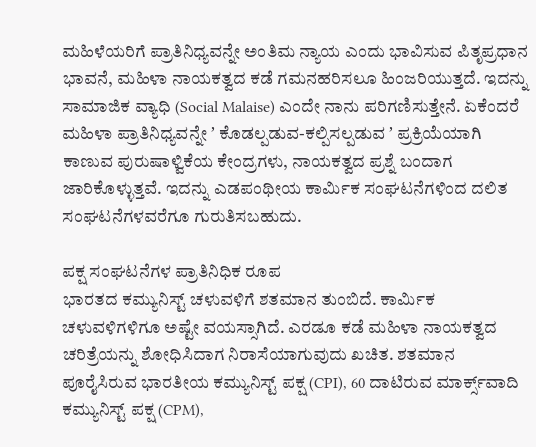ಮಹಿಳೆಯರಿಗೆ ಪ್ರಾತಿನಿಧ್ಯವನ್ನೇ ಅಂತಿಮ ನ್ಯಾಯ ಎಂದು ಭಾವಿಸುವ ಪಿತೃಪ್ರಧಾನ ಭಾವನೆ, ಮಹಿಳಾ ನಾಯಕತ್ವದ ಕಡೆ ಗಮನಹರಿಸಲೂ ಹಿಂಜರಿಯುತ್ತದೆ. ಇದನ್ನು ಸಾಮಾಜಿಕ ವ್ಯಾಧಿ (Social Malaise) ಎಂದೇ ನಾನು ಪರಿಗಣಿಸುತ್ತೇನೆ. ಏಕೆಂದರೆ ಮಹಿಳಾ ಪ್ರಾತಿನಿಧ್ಯವನ್ನೇ ʼ ಕೊಡಲ್ಪಡುವ-ಕಲ್ಪಿಸಲ್ಪಡುವ ʼ ಪ್ರಕ್ರಿಯೆಯಾಗಿ ಕಾಣುವ ಪುರುಷಾಳ್ವಿಕೆಯ ಕೇಂದ್ರಗಳು, ನಾಯಕತ್ವದ ಪ್ರಶ್ನೆ ಬಂದಾಗ ಜಾರಿಕೊಳ್ಳುತ್ತವೆ. ಇದನ್ನು ಎಡಪಂಥೀಯ ಕಾರ್ಮಿಕ ಸಂಘಟನೆಗಳಿಂದ ದಲಿತ ಸಂಘಟನೆಗಳವರೆಗೂ ಗುರುತಿಸಬಹುದು.

ಪಕ್ಷ ಸಂಘಟನೆಗಳ ಪ್ರಾತಿನಿಧಿಕ ರೂಪ
ಭಾರತದ ಕಮ್ಯುನಿಸ್ಟ್‌ ಚಳುವಳಿಗೆ ಶತಮಾನ ತುಂಬಿದೆ. ಕಾರ್ಮಿಕ ಚಳುವಳಿಗಳಿಗೂ ಅಷ್ಟೇ ವಯಸ್ಸಾಗಿದೆ. ಎರಡೂ ಕಡೆ ಮಹಿಳಾ ನಾಯಕತ್ವದ ಚರಿತ್ರೆಯನ್ನು ಶೋಧಿಸಿದಾಗ ನಿರಾಸೆಯಾಗುವುದು ಖಚಿತ. ಶತಮಾನ ಪೂರೈಸಿರುವ ಭಾರತೀಯ ಕಮ್ಯುನಿಸ್ಟ್‌ ಪಕ್ಷ (CPI), 60 ದಾಟಿರುವ ಮಾರ್ಕ್ಸ್‌ವಾದಿ ಕಮ್ಯುನಿಸ್ಟ್‌ ಪಕ್ಷ (CPM),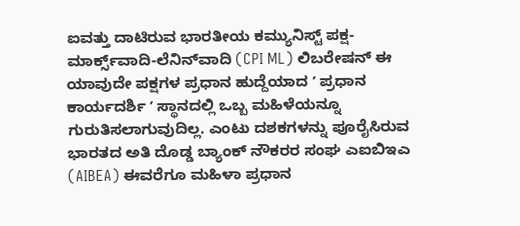ಐವತ್ತು ದಾಟಿರುವ ಭಾರತೀಯ ಕಮ್ಯುನಿಸ್ಟ್‌ ಪಕ್ಷ-ಮಾರ್ಕ್ಸ್‌ವಾದಿ-ಲೆನಿನ್‌ವಾದಿ (CPI ML) ಲಿಬರೇಷನ್‌ ಈ ಯಾವುದೇ ಪಕ್ಷಗಳ ಪ್ರಧಾನ ಹುದ್ದೆಯಾದ ʼ ಪ್ರಧಾನ ಕಾರ್ಯದರ್ಶಿ ʼ ಸ್ಥಾನದಲ್ಲಿ ಒಬ್ಬ ಮಹಿಳೆಯನ್ನೂ ಗುರುತಿಸಲಾಗುವುದಿಲ್ಲ. ಎಂಟು ದಶಕಗಳನ್ನು ಪೂರೈಸಿರುವ ಭಾರತದ ಅತಿ ದೊಡ್ಡ ಬ್ಯಾಂಕ್‌ ನೌಕರರ ಸಂಘ ಎಐಬಿಇಎ (AIBEA) ಈವರೆಗೂ ಮಹಿಳಾ ಪ್ರಧಾನ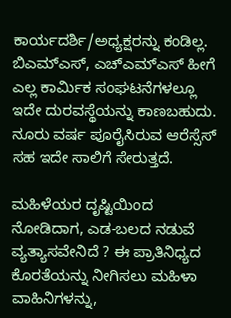ಕಾರ್ಯದರ್ಶಿ/ಅಧ್ಯಕ್ಷರನ್ನು ಕಂಡಿಲ್ಲ. ಬಿಎಮ್‌ಎಸ್‌, ಎಚ್‌ಎಮ್‌ಎಸ್‌ ಹೀಗೆ ಎಲ್ಲ ಕಾರ್ಮಿಕ ಸಂಘಟನೆಗಳಲ್ಲೂ ಇದೇ ದುರವಸ್ಥೆಯನ್ನು ಕಾಣಬಹುದು. ನೂರು ವರ್ಷ ಪೂರೈಸಿರುವ ಆರೆಸ್ಸೆಸ್‌ ಸಹ ಇದೇ ಸಾಲಿಗೆ ಸೇರುತ್ತದೆ.

ಮಹಿಳೆಯರ ದೃಷ್ಟಿಯಿಂದ ನೋಡಿದಾಗ, ಎಡ-ಬಲದ ನಡುವೆ ವ್ಯತ್ಯಾಸವೇನಿದೆ ? ಈ ಪ್ರಾತಿನಿಧ್ಯದ ಕೊರತೆಯನ್ನು ನೀಗಿಸಲು ಮಹಿಳಾ ವಾಹಿನಿಗಳನ್ನು,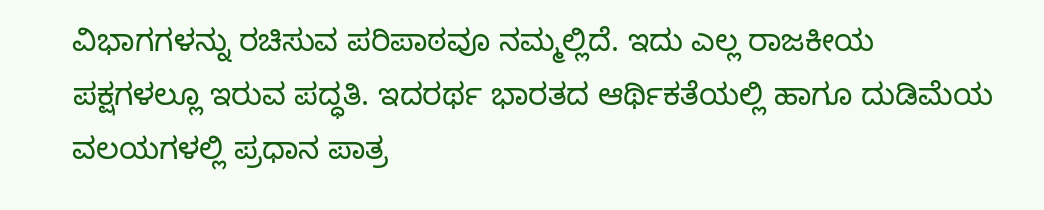ವಿಭಾಗಗಳನ್ನು ರಚಿಸುವ ಪರಿಪಾಠವೂ ನಮ್ಮಲ್ಲಿದೆ. ಇದು ಎಲ್ಲ ರಾಜಕೀಯ ಪಕ್ಷಗಳಲ್ಲೂ ಇರುವ ಪದ್ಧತಿ. ಇದರರ್ಥ ಭಾರತದ ಆರ್ಥಿಕತೆಯಲ್ಲಿ ಹಾಗೂ ದುಡಿಮೆಯ ವಲಯಗಳಲ್ಲಿ ಪ್ರಧಾನ ಪಾತ್ರ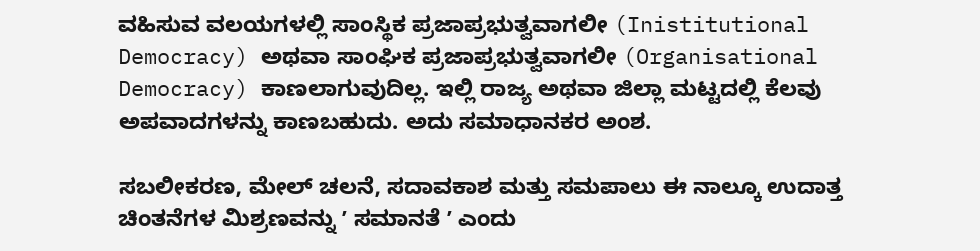ವಹಿಸುವ ವಲಯಗಳಲ್ಲಿ ಸಾಂಸ್ಥಿಕ ಪ್ರಜಾಪ್ರಭುತ್ವವಾಗಲೀ (Inistitutional Democracy) ಅಥವಾ ಸಾಂಘಿಕ ಪ್ರಜಾಪ್ರಭುತ್ವವಾಗಲೀ (Organisational Democracy) ಕಾಣಲಾಗುವುದಿಲ್ಲ. ಇಲ್ಲಿ ರಾಜ್ಯ ಅಥವಾ ಜಿಲ್ಲಾ ಮಟ್ಟದಲ್ಲಿ ಕೆಲವು ಅಪವಾದಗಳನ್ನು ಕಾಣಬಹುದು. ಅದು ಸಮಾಧಾನಕರ ಅಂಶ.

ಸಬಲೀಕರಣ, ಮೇಲ್‌ ಚಲನೆ, ಸದಾವಕಾಶ ಮತ್ತು ಸಮಪಾಲು ಈ ನಾಲ್ಕೂ ಉದಾತ್ತ ಚಿಂತನೆಗಳ ಮಿಶ್ರಣವನ್ನು ʼ ಸಮಾನತೆ ʼ ಎಂದು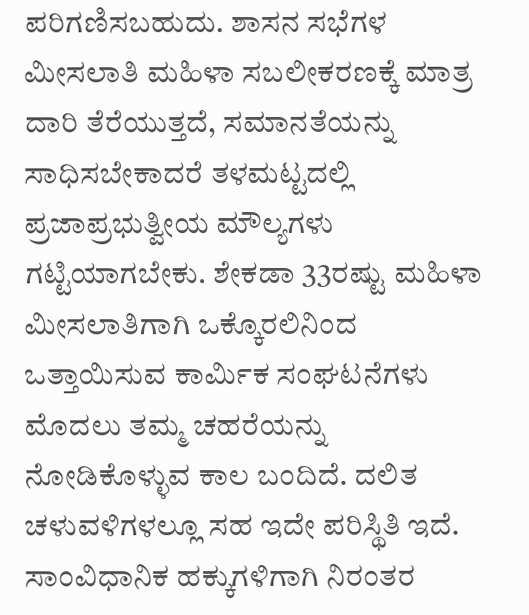ಪರಿಗಣಿಸಬಹುದು. ಶಾಸನ ಸಭೆಗಳ ಮೀಸಲಾತಿ ಮಹಿಳಾ ಸಬಲೀಕರಣಕ್ಕೆ ಮಾತ್ರ ದಾರಿ ತೆರೆಯುತ್ತದೆ, ಸಮಾನತೆಯನ್ನು ಸಾಧಿಸಬೇಕಾದರೆ ತಳಮಟ್ಟದಲ್ಲಿ ಪ್ರಜಾಪ್ರಭುತ್ವೀಯ ಮೌಲ್ಯಗಳು ಗಟ್ಟಿಯಾಗಬೇಕು. ಶೇಕಡಾ 33ರಷ್ಟು ಮಹಿಳಾ ಮೀಸಲಾತಿಗಾಗಿ ಒಕ್ಕೊರಲಿನಿಂದ ಒತ್ತಾಯಿಸುವ ಕಾರ್ಮಿಕ ಸಂಘಟನೆಗಳು ಮೊದಲು ತಮ್ಮ ಚಹರೆಯನ್ನು ನೋಡಿಕೊಳ್ಳುವ ಕಾಲ ಬಂದಿದೆ. ದಲಿತ ಚಳುವಳಿಗಳಲ್ಲೂ ಸಹ ಇದೇ ಪರಿಸ್ಥಿತಿ ಇದೆ. ಸಾಂವಿಧಾನಿಕ ಹಕ್ಕುಗಳಿಗಾಗಿ ನಿರಂತರ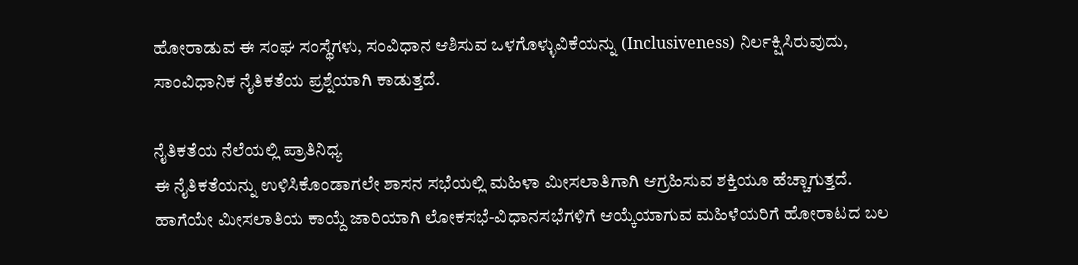ಹೋರಾಡುವ ಈ ಸಂಘ ಸಂಸ್ಥೆಗಳು, ಸಂವಿಧಾನ ಆಶಿಸುವ ಒಳಗೊಳ್ಳುವಿಕೆಯನ್ನು (Inclusiveness) ನಿರ್ಲಕ್ಷಿಸಿರುವುದು, ಸಾಂವಿಧಾನಿಕ ನೈತಿಕತೆಯ ಪ್ರಶ್ನೆಯಾಗಿ ಕಾಡುತ್ತದೆ.

ನೈತಿಕತೆಯ ನೆಲೆಯಲ್ಲಿ ಪ್ರಾತಿನಿಧ್ಯ
ಈ ನೈತಿಕತೆಯನ್ನು ಉಳಿಸಿಕೊಂಡಾಗಲೇ ಶಾಸನ ಸಭೆಯಲ್ಲಿ ಮಹಿಳಾ ಮೀಸಲಾತಿಗಾಗಿ ಆಗ್ರಹಿಸುವ ಶಕ್ತಿಯೂ ಹೆಚ್ಚಾಗುತ್ತದೆ. ಹಾಗೆಯೇ ಮೀಸಲಾತಿಯ ಕಾಯ್ದೆ ಜಾರಿಯಾಗಿ ಲೋಕಸಭೆ-ವಿಧಾನಸಭೆಗಳಿಗೆ ಆಯ್ಕೆಯಾಗುವ ಮಹಿಳೆಯರಿಗೆ ಹೋರಾಟದ ಬಲ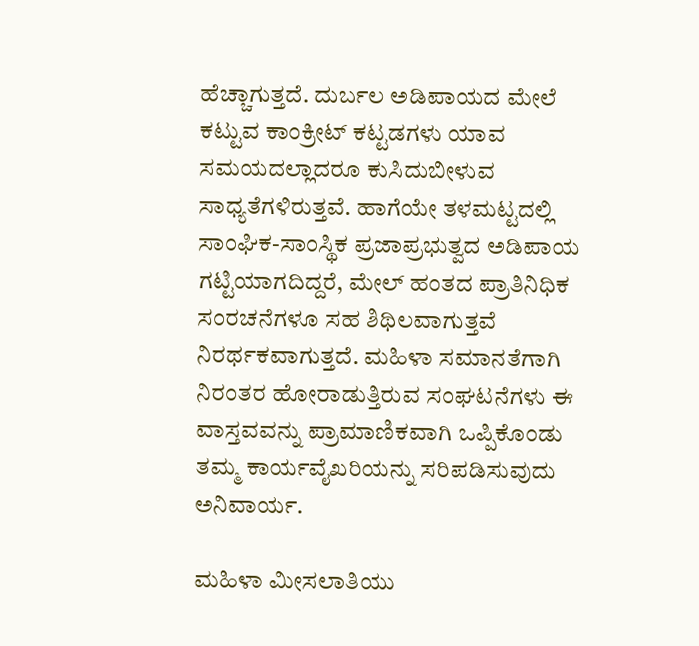ಹೆಚ್ಚಾಗುತ್ತದೆ. ದುರ್ಬಲ ಅಡಿಪಾಯದ ಮೇಲೆ ಕಟ್ಟುವ ಕಾಂಕ್ರೀಟ್‌ ಕಟ್ಟಡಗಳು ಯಾವ ಸಮಯದಲ್ಲಾದರೂ ಕುಸಿದುಬೀಳುವ ಸಾಧ್ಯತೆಗಳಿರುತ್ತವೆ. ಹಾಗೆಯೇ ತಳಮಟ್ಟದಲ್ಲಿ ಸಾಂಘಿಕ-ಸಾಂಸ್ಥಿಕ ಪ್ರಜಾಪ್ರಭುತ್ವದ ಅಡಿಪಾಯ ಗಟ್ಟಿಯಾಗದಿದ್ದರೆ, ಮೇಲ್‌ ಹಂತದ ಪ್ರಾತಿನಿಧಿಕ ಸಂರಚನೆಗಳೂ ಸಹ ಶಿಥಿಲವಾಗುತ್ತವೆ ನಿರರ್ಥಕವಾಗುತ್ತದೆ. ಮಹಿಳಾ ಸಮಾನತೆಗಾಗಿ ನಿರಂತರ ಹೋರಾಡುತ್ತಿರುವ ಸಂಘಟನೆಗಳು ಈ ವಾಸ್ತವವನ್ನು ಪ್ರಾಮಾಣಿಕವಾಗಿ ಒಪ್ಪಿಕೊಂಡು ತಮ್ಮ ಕಾರ್ಯವೈಖರಿಯನ್ನು ಸರಿಪಡಿಸುವುದು ಅನಿವಾರ್ಯ.

ಮಹಿಳಾ ಮೀಸಲಾತಿಯು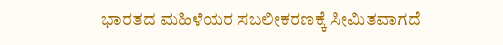ಭಾರತದ ಮಹಿಳೆಯರ ಸಬಲೀಕರಣಕ್ಕೆ ಸೀಮಿತವಾಗದೆ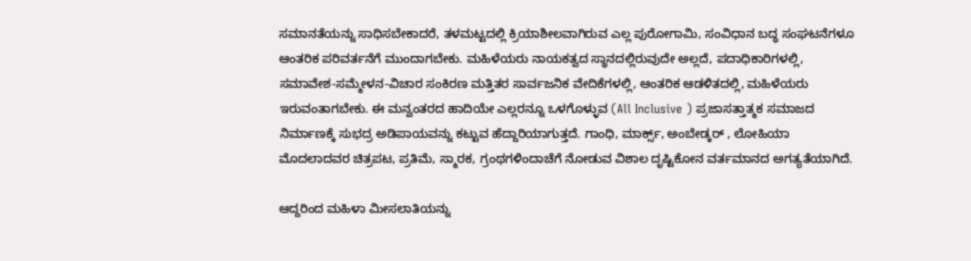ಸಮಾನತೆಯನ್ನು ಸಾಧಿಸಬೇಕಾದರೆ, ತಳಮಟ್ಟದಲ್ಲಿ ಕ್ರಿಯಾಶೀಲವಾಗಿರುವ ಎಲ್ಲ ಪುರೋಗಾಮಿ, ಸಂವಿಧಾನ ಬದ್ಧ ಸಂಘಟನೆಗಳೂ ಆಂತರಿಕ ಪರಿವರ್ತನೆಗೆ ಮುಂದಾಗಬೇಕು. ಮಹಿಳೆಯರು ನಾಯಕತ್ವದ ಸ್ಥಾನದಲ್ಲಿರುವುದೇ ಅಲ್ಲದೆ, ಪದಾಧಿಕಾರಿಗಳಲ್ಲಿ, ಸಮಾವೇಶ-ಸಮ್ಮೇಳನ-ವಿಚಾರ ಸಂಕಿರಣ ಮತ್ತಿತರ ಸಾರ್ವಜನಿಕ ವೇದಿಕೆಗಳಲ್ಲಿ, ಆಂತರಿಕ ಆಡಳಿತದಲ್ಲಿ, ಮಹಿಳೆಯರು ಇರುವಂತಾಗಬೇಕು. ಈ ಮನ್ವಂತರದ ಹಾದಿಯೇ ಎಲ್ಲರನ್ನೂ ಒಳಗೊಳ್ಳುವ (All Inclusive ) ಪ್ರಜಾಸತ್ತಾತ್ಮಕ ಸಮಾಜದ ನಿರ್ಮಾಣಕ್ಕೆ ಸುಭದ್ರ ಅಡಿಪಾಯವನ್ನು ಕಟ್ಟುವ ಹೆದ್ದಾರಿಯಾಗುತ್ತದೆ. ಗಾಂಧಿ, ಮಾರ್ಕ್ಸ್‌, ಅಂಬೇಡ್ಕರ್‌ , ಲೋಹಿಯಾ ಮೊದಲಾದವರ ಚಿತ್ರಪಟ, ಪ್ರತಿಮೆ, ಸ್ಮಾರಕ, ಗ್ರಂಥಗಳಿಂದಾಚೆಗೆ ನೋಡುವ ವಿಶಾಲ ದೃಷ್ಟಿಕೋನ ವರ್ತಮಾನದ ಅಗತ್ಯತೆಯಾಗಿದೆ.

ಆದ್ದರಿಂದ ಮಹಿಳಾ ಮೀಸಲಾತಿಯನ್ನು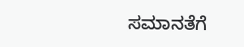ಸಮಾನತೆಗೆ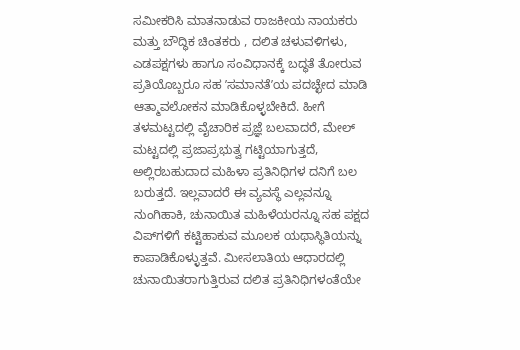ಸಮೀಕರಿಸಿ ಮಾತನಾಡುವ ರಾಜಕೀಯ ನಾಯಕರು ಮತ್ತು ಬೌದ್ಧಿಕ ಚಿಂತಕರು , ದಲಿತ ಚಳುವಳಿಗಳು, ಎಡಪಕ್ಷಗಳು ಹಾಗೂ ಸಂವಿಧಾನಕ್ಕೆ ಬದ್ಧತೆ ತೋರುವ ಪ್ರತಿಯೊಬ್ಬರೂ ಸಹ ʼಸಮಾನತೆʼಯ ಪದಚ್ಛೇದ ಮಾಡಿ ಆತ್ಮಾವಲೋಕನ ಮಾಡಿಕೊಳ್ಳಬೇಕಿದೆ. ಹೀಗೆ ತಳಮಟ್ಟದಲ್ಲಿ ವೈಚಾರಿಕ ಪ್ರಜ್ಞೆ ಬಲವಾದರೆ, ಮೇಲ್‌ ಮಟ್ಟದಲ್ಲಿ ಪ್ರಜಾಪ್ರಭುತ್ವ ಗಟ್ಟಿಯಾಗುತ್ತದೆ, ಅಲ್ಲಿರಬಹುದಾದ ಮಹಿಳಾ ಪ್ರತಿನಿಧಿಗಳ ದನಿಗೆ ಬಲ ಬರುತ್ತದೆ. ಇಲ್ಲವಾದರೆ ಈ ವ್ಯವಸ್ಥೆ ಎಲ್ಲವನ್ನೂ ನುಂಗಿಹಾಕಿ, ಚುನಾಯಿತ ಮಹಿಳೆಯರನ್ನೂ ಸಹ ಪಕ್ಷದ ವಿಪ್‌ಗಳಿಗೆ ಕಟ್ಟಿಹಾಕುವ ಮೂಲಕ ಯಥಾಸ್ಥಿತಿಯನ್ನು ಕಾಪಾಡಿಕೊಳ್ಳುತ್ತವೆ. ಮೀಸಲಾತಿಯ ಆಧಾರದಲ್ಲಿ ಚುನಾಯಿತರಾಗುತ್ತಿರುವ ದಲಿತ ಪ್ರತಿನಿಧಿಗಳಂತೆಯೇ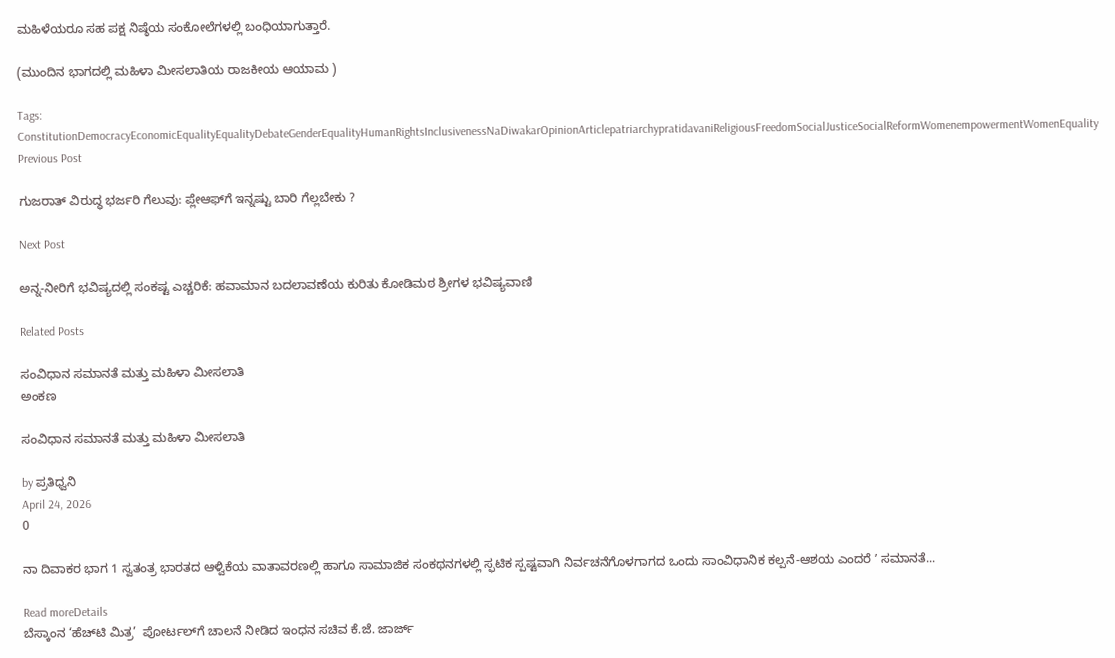ಮಹಿಳೆಯರೂ ಸಹ ಪಕ್ಷ ನಿಷ್ಠೆಯ ಸಂಕೋಲೆಗಳಲ್ಲಿ ಬಂಧಿಯಾಗುತ್ತಾರೆ.

(ಮುಂದಿನ ಭಾಗದಲ್ಲಿ ಮಹಿಳಾ ಮೀಸಲಾತಿಯ ರಾಜಕೀಯ ಆಯಾಮ )

Tags: ConstitutionDemocracyEconomicEqualityEqualityDebateGenderEqualityHumanRightsInclusivenessNaDiwakarOpinionArticlepatriarchypratidavaniReligiousFreedomSocialJusticeSocialReformWomenempowermentWomenEquality
Previous Post

ಗುಜರಾತ್ ವಿರುದ್ಧ ಭರ್ಜರಿ ಗೆಲುವು: ಪ್ಲೇಆಫ್‌ಗೆ ಇನ್ನಷ್ಟು ಬಾರಿ ಗೆಲ್ಲಬೇಕು ?

Next Post

ಅನ್ನ-ನೀರಿಗೆ ಭವಿಷ್ಯದಲ್ಲಿ ಸಂಕಷ್ಟ ಎಚ್ಚರಿಕೆ: ಹವಾಮಾನ ಬದಲಾವಣೆಯ ಕುರಿತು ಕೋಡಿಮಠ ಶ್ರೀಗಳ ಭವಿಷ್ಯವಾಣಿ

Related Posts

ಸಂವಿಧಾನ ಸಮಾನತೆ ಮತ್ತು ಮಹಿಳಾ ಮೀಸಲಾತಿ
ಅಂಕಣ

ಸಂವಿಧಾನ ಸಮಾನತೆ ಮತ್ತು ಮಹಿಳಾ ಮೀಸಲಾತಿ

by ಪ್ರತಿಧ್ವನಿ
April 24, 2026
0

ನಾ ದಿವಾಕರ ಭಾಗ 1 ಸ್ವತಂತ್ರ ಭಾರತದ ಆಳ್ವಿಕೆಯ ವಾತಾವರಣಲ್ಲಿ ಹಾಗೂ ಸಾಮಾಜಿಕ ಸಂಕಥನಗಳಲ್ಲಿ ಸ್ಫಟಿಕ ಸ್ಪಷ್ಟವಾಗಿ ನಿರ್ವಚನೆಗೊಳಗಾಗದ ಒಂದು ಸಾಂವಿಧಾನಿಕ ಕಲ್ಪನೆ-ಆಶಯ ಎಂದರೆ ʼ ಸಮಾನತೆ...

Read moreDetails
ಬೆಸ್ಕಾಂನ ‘ಹೆಚ್‌ಟಿ ಮಿತ್ರ’  ಪೋರ್ಟಲ್‌ಗೆ ಚಾಲನೆ ನೀಡಿದ ಇಂಧನ ಸಚಿವ ಕೆ.ಜೆ. ಜಾರ್ಜ್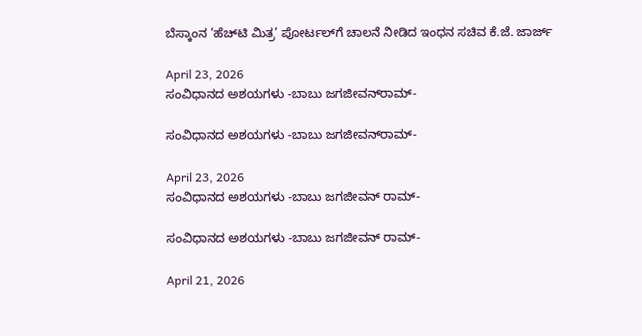ಬೆಸ್ಕಾಂನ ‘ಹೆಚ್‌ಟಿ ಮಿತ್ರ’ ಪೋರ್ಟಲ್‌ಗೆ ಚಾಲನೆ ನೀಡಿದ ಇಂಧನ ಸಚಿವ ಕೆ.ಜೆ. ಜಾರ್ಜ್

April 23, 2026
ಸಂವಿಧಾನದ ಅಶಯಗಳು -ಬಾಬು ಜಗಜೀವನ್‌ರಾಮ್‌-

ಸಂವಿಧಾನದ ಅಶಯಗಳು -ಬಾಬು ಜಗಜೀವನ್‌ರಾಮ್‌-

April 23, 2026
ಸಂವಿಧಾನದ ಅಶಯಗಳು -ಬಾಬು ಜಗಜೀವನ್ ರಾಮ್-

ಸಂವಿಧಾನದ ಅಶಯಗಳು -ಬಾಬು ಜಗಜೀವನ್ ರಾಮ್-

April 21, 2026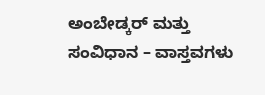ಅಂಬೇಡ್ಕರ್ ಮತ್ತು ಸಂವಿಧಾನ – ವಾಸ್ತವಗಳು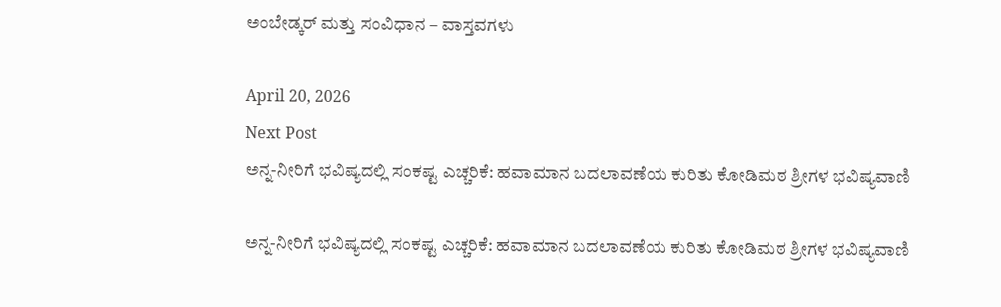ಅಂಬೇಡ್ಕರ್ ಮತ್ತು ಸಂವಿಧಾನ – ವಾಸ್ತವಗಳು

April 20, 2026
Next Post
ಅನ್ನ-ನೀರಿಗೆ ಭವಿಷ್ಯದಲ್ಲಿ ಸಂಕಷ್ಟ ಎಚ್ಚರಿಕೆ: ಹವಾಮಾನ ಬದಲಾವಣೆಯ ಕುರಿತು ಕೋಡಿಮಠ ಶ್ರೀಗಳ ಭವಿಷ್ಯವಾಣಿ

ಅನ್ನ-ನೀರಿಗೆ ಭವಿಷ್ಯದಲ್ಲಿ ಸಂಕಷ್ಟ ಎಚ್ಚರಿಕೆ: ಹವಾಮಾನ ಬದಲಾವಣೆಯ ಕುರಿತು ಕೋಡಿಮಠ ಶ್ರೀಗಳ ಭವಿಷ್ಯವಾಣಿ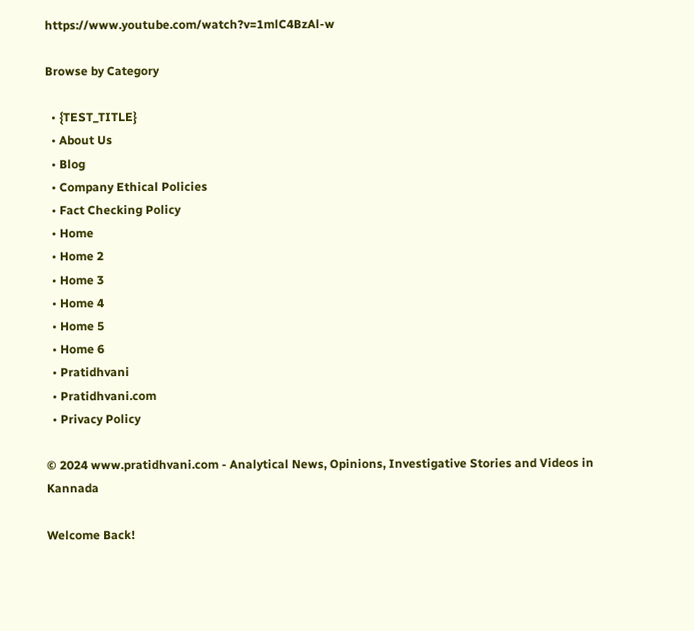https://www.youtube.com/watch?v=1mlC4BzAl-w

Browse by Category

  • {TEST_TITLE}
  • About Us
  • Blog
  • Company Ethical Policies
  • Fact Checking Policy
  • Home
  • Home 2
  • Home 3
  • Home 4
  • Home 5
  • Home 6
  • Pratidhvani
  • Pratidhvani.com
  • Privacy Policy

© 2024 www.pratidhvani.com - Analytical News, Opinions, Investigative Stories and Videos in Kannada

Welcome Back!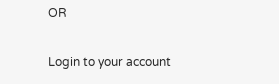OR

Login to your account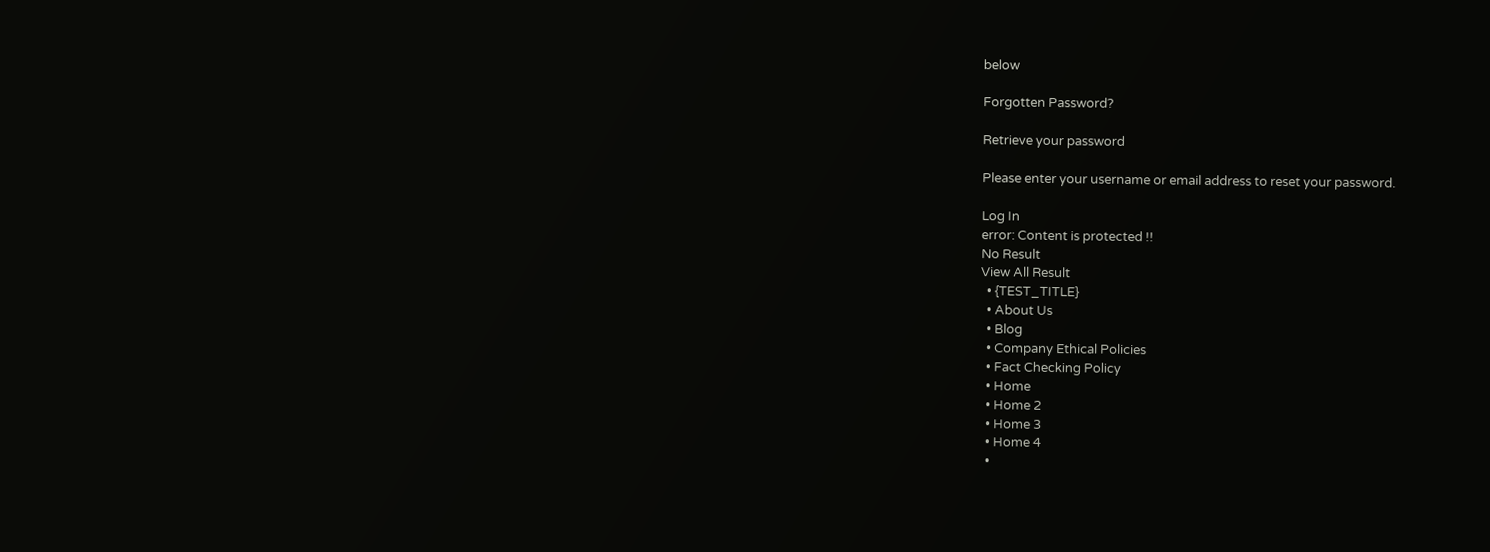below

Forgotten Password?

Retrieve your password

Please enter your username or email address to reset your password.

Log In
error: Content is protected !!
No Result
View All Result
  • {TEST_TITLE}
  • About Us
  • Blog
  • Company Ethical Policies
  • Fact Checking Policy
  • Home
  • Home 2
  • Home 3
  • Home 4
  •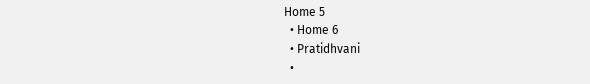Home 5
  • Home 6
  • Pratidhvani
  •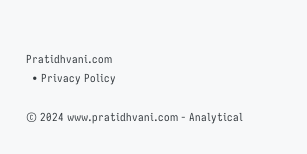Pratidhvani.com
  • Privacy Policy

© 2024 www.pratidhvani.com - Analytical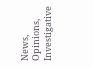News, Opinions, Investigative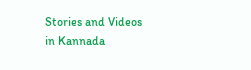Stories and Videos in Kannada